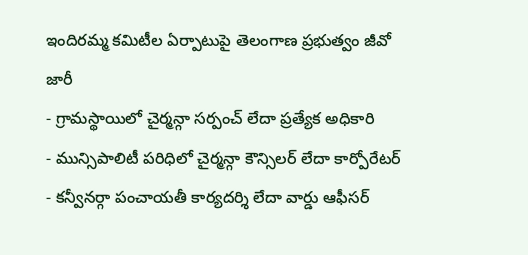ఇందిరమ్మ కమిటీల ఏర్పాటుపై తెలంగాణ ప్రభుత్వం జీవో జారీ
- గ్రామస్థాయిలో చైర్మన్గా సర్పంచ్ లేదా ప్రత్యేక అధికారి
- మున్సిపాలిటీ పరిధిలో చైర్మన్గా కౌన్సిలర్ లేదా కార్పోరేటర్
- కన్వీనర్గా పంచాయతీ కార్యదర్శి లేదా వార్డు ఆఫీసర్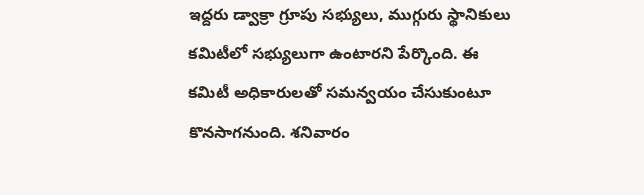ఇద్దరు డ్వాక్రా గ్రూపు సభ్యులు, ముగ్గురు స్థానికులు కమిటీలో సభ్యులుగా ఉంటారని పేర్కొంది. ఈ కమిటీ అధికారులతో సమన్వయం చేసుకుంటూ కొనసాగనుంది. శనివారం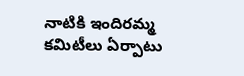నాటికి ఇందిరమ్మ కమిటీలు ఏర్పాటు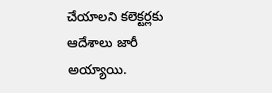చేయాలని కలెక్టర్లకు ఆదేశాలు జారీ అయ్యాయి.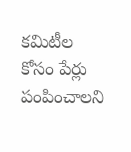కమిటీల కోసం పేర్లు పంపించాలని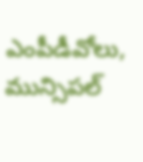ఎంపీడీవోలు, మున్సిపల్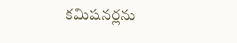కమిషనర్లను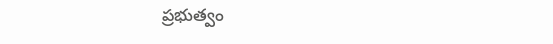ప్రభుత్వం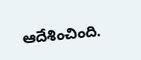ఆదేశించింది.